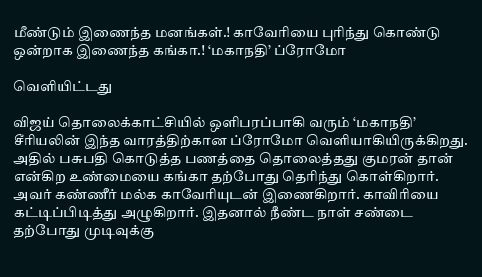மீண்டும் இணைந்த மனங்கள்.! காவேரியை புரிந்து கொண்டு ஒன்றாக இணைந்த கங்கா.! ‘மகாநதி’ ப்ரோமோ

வெளியிட்டது

விஜய் தொலைக்காட்சியில் ஒளிபரப்பாகி வரும் ‘மகாநதி’ சீரியலின் இந்த வாரத்திற்கான ப்ரோமோ வெளியாகியிருக்கிறது. அதில் பசுபதி கொடுத்த பணத்தை தொலைத்தது குமரன் தான் என்கிற உண்மையை கங்கா தற்போது தெரிந்து கொள்கிறார். அவர் கண்ணீர் மல்க காவேரியுடன் இணைகிறார். காவிரியை கட்டிப்பிடித்து அழுகிறார். இதனால் நீண்ட நாள் சண்டை தற்போது முடிவுக்கு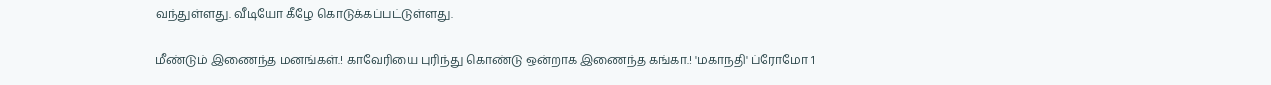வந்துள்ளது. வீடியோ கீழே கொடுக்கப்பட்டுள்ளது.

மீண்டும் இணைந்த மனங்கள்.! காவேரியை புரிந்து கொண்டு ஒன்றாக இணைந்த கங்கா.! 'மகாநதி' ப்ரோமோ 1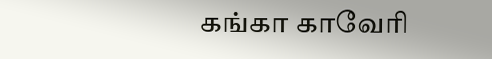கங்கா காவேரி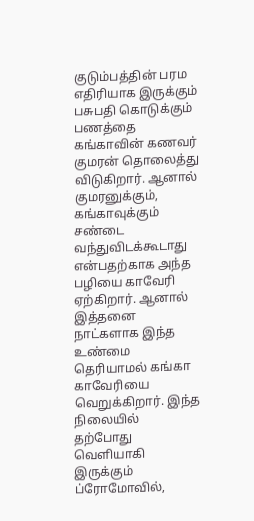குடும்பத்தின் பரம எதிரியாக இருக்கும் பசுபதி கொடுக்கும் பணத்தை கங்காவின் கணவர் குமரன் தொலைத்து விடுகிறார். ஆனால் குமரனுக்கும், கங்காவுக்கும் சண்டை வந்துவிடக்கூடாது என்பதற்காக அந்த பழியை காவேரி ஏற்கிறார். ஆனால் இத்தனை நாட்களாக இந்த உண்மை தெரியாமல் கங்கா காவேரியை வெறுக்கிறார். இந்த நிலையில் தற்போது வெளியாகி இருக்கும் ப்ரோமோவில்,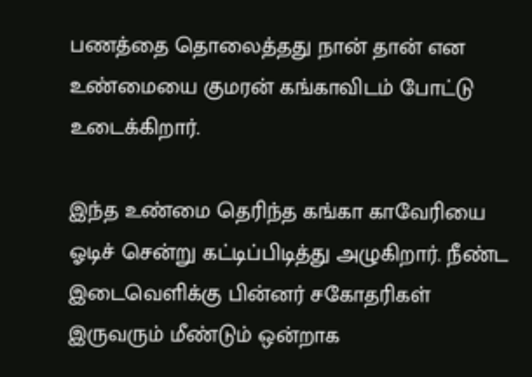பணத்தை தொலைத்தது நான் தான் என உண்மையை குமரன் கங்காவிடம் போட்டு உடைக்கிறார்.

இந்த உண்மை தெரிந்த கங்கா காவேரியை ஓடிச் சென்று கட்டிப்பிடித்து அழுகிறார். நீண்ட இடைவெளிக்கு பின்னர் சகோதரிகள் இருவரும் மீண்டும் ஒன்றாக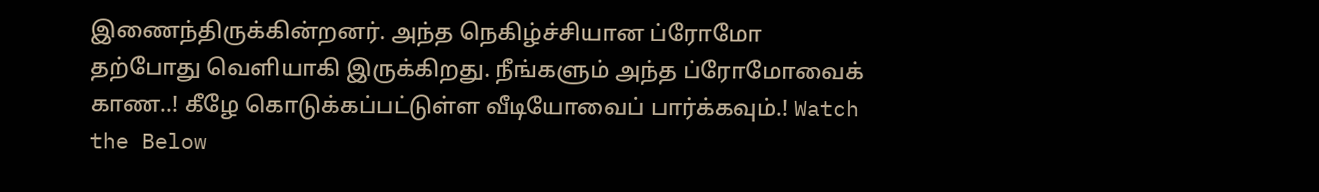இணைந்திருக்கின்றனர். அந்த நெகிழ்ச்சியான ப்ரோமோ தற்போது வெளியாகி இருக்கிறது. நீங்களும் அந்த ப்ரோமோவைக் காண..! கீழே கொடுக்கப்பட்டுள்ள வீடியோவைப் பார்க்கவும்.! Watch the Below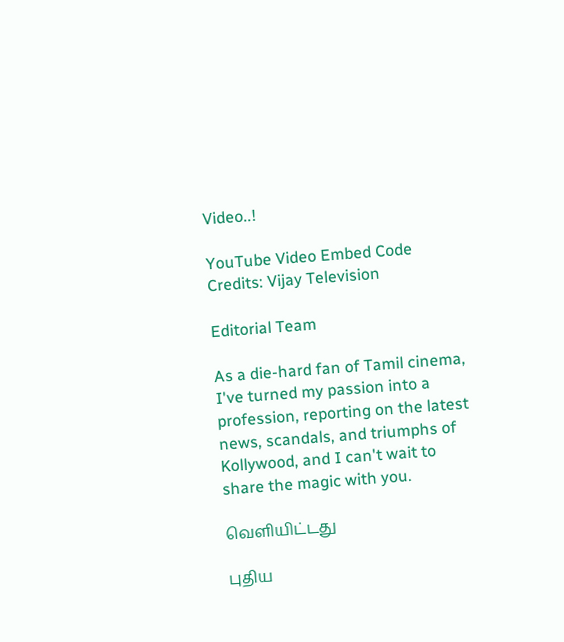Video..!

YouTube Video Embed Code Credits: Vijay Television

Editorial Team

As a die-hard fan of Tamil cinema, I've turned my passion into a profession, reporting on the latest news, scandals, and triumphs of Kollywood, and I can't wait to share the magic with you.

வெளியிட்டது

புதிய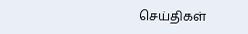செய்திகள்